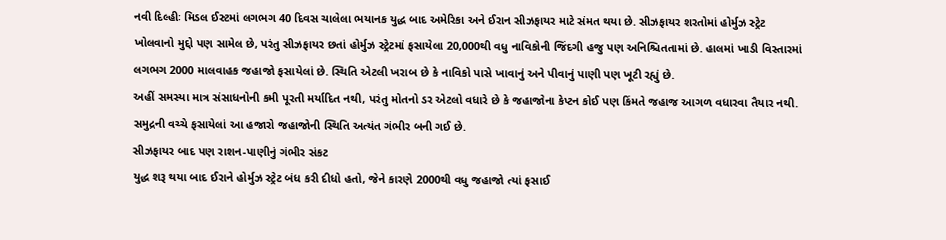નવી દિલ્હીઃ મિડલ ઈસ્ટમાં લગભગ 40 દિવસ ચાલેલા ભયાનક યુદ્ધ બાદ અમેરિકા અને ઈરાન સીઝફાયર માટે સંમત થયા છે. સીઝફાયર શરતોમાં હોર્મુઝ સ્ટ્રેટ ખોલવાનો મુદ્દો પણ સામેલ છે, પરંતુ સીઝફાયર છતાં હોર્મુઝ સ્ટ્રેટમાં ફસાયેલા 20,000થી વધુ નાવિકોની જિંદગી હજુ પણ અનિશ્ચિતતામાં છે. હાલમાં ખાડી વિસ્તારમાં લગભગ 2000 માલવાહક જહાજો ફસાયેલાં છે. સ્થિતિ એટલી ખરાબ છે કે નાવિકો પાસે ખાવાનું અને પીવાનું પાણી પણ ખૂટી રહ્યું છે.
અહીં સમસ્યા માત્ર સંસાધનોની કમી પૂરતી મર્યાદિત નથી, પરંતુ મોતનો ડર એટલો વધારે છે કે જહાજોના કેપ્ટન કોઈ પણ કિંમતે જહાજ આગળ વધારવા તૈયાર નથી. સમુદ્રની વચ્ચે ફસાયેલાં આ હજારો જહાજોની સ્થિતિ અત્યંત ગંભીર બની ગઈ છે.
સીઝફાયર બાદ પણ રાશન-પાણીનું ગંભીર સંકટ
યુદ્ધ શરૂ થયા બાદ ઈરાને હોર્મુઝ સ્ટ્રેટ બંધ કરી દીધો હતો, જેને કારણે 2000થી વધુ જહાજો ત્યાં ફસાઈ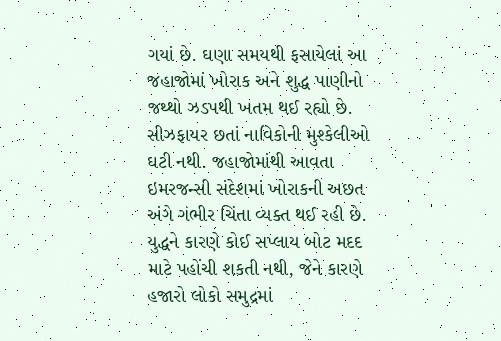ગયાં છે. ઘણા સમયથી ફસાયેલાં આ જહાજોમાં ખોરાક અને શુદ્ધ પાણીનો જથ્થો ઝડપથી ખતમ થઈ રહ્યો છે. સીઝફાયર છતાં નાવિકોની મુશ્કેલીઓ ઘટી નથી. જહાજોમાંથી આવતા ઇમરજન્સી સંદેશમાં ખોરાકની અછત અંગે ગંભીર ચિંતા વ્યક્ત થઈ રહી છે. યુદ્ધને કારણે કોઈ સપ્લાય બોટ મદદ માટે પહોંચી શકતી નથી, જેને કારણે હજારો લોકો સમુદ્રમાં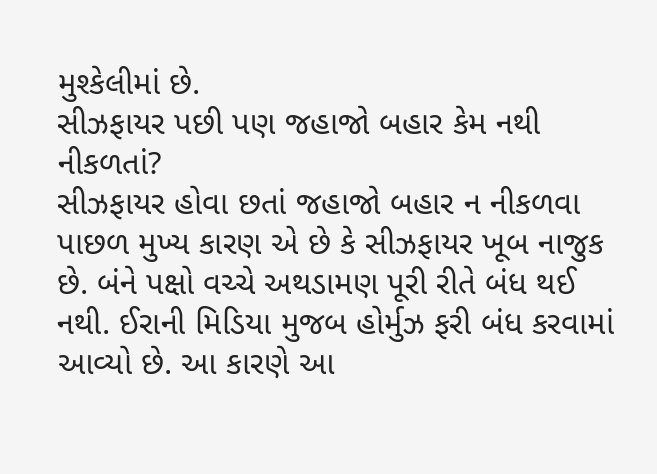મુશ્કેલીમાં છે.
સીઝફાયર પછી પણ જહાજો બહાર કેમ નથી નીકળતાં?
સીઝફાયર હોવા છતાં જહાજો બહાર ન નીકળવા પાછળ મુખ્ય કારણ એ છે કે સીઝફાયર ખૂબ નાજુક છે. બંને પક્ષો વચ્ચે અથડામણ પૂરી રીતે બંધ થઈ નથી. ઈરાની મિડિયા મુજબ હોર્મુઝ ફરી બંધ કરવામાં આવ્યો છે. આ કારણે આ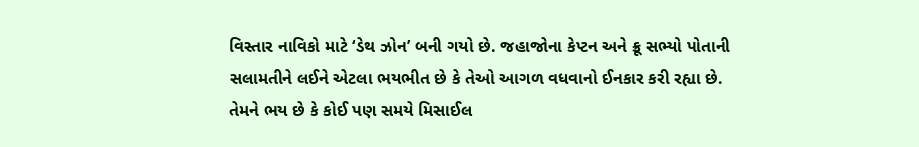વિસ્તાર નાવિકો માટે ‘ડેથ ઝોન’ બની ગયો છે. જહાજોના કેપ્ટન અને ક્રૂ સભ્યો પોતાની સલામતીને લઈને એટલા ભયભીત છે કે તેઓ આગળ વધવાનો ઈનકાર કરી રહ્યા છે. તેમને ભય છે કે કોઈ પણ સમયે મિસાઈલ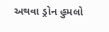અથવા ડ્રોન હુમલો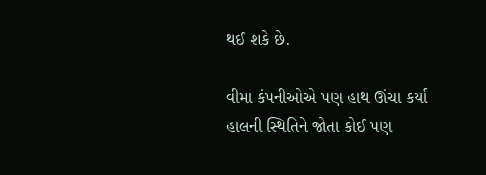થઈ શકે છે.

વીમા કંપનીઓએ પણ હાથ ઊંચા કર્યા
હાલની સ્થિતિને જોતા કોઈ પણ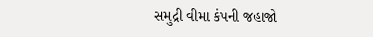સમુદ્રી વીમા કંપની જહાજો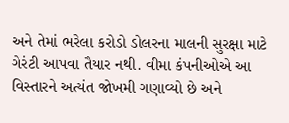અને તેમાં ભરેલા કરોડો ડોલરના માલની સુરક્ષા માટે ગેરંટી આપવા તૈયાર નથી. વીમા કંપનીઓએ આ વિસ્તારને અત્યંત જોખમી ગણાવ્યો છે અને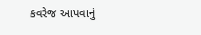કવરેજ આપવાનું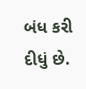બંધ કરી દીધું છે.